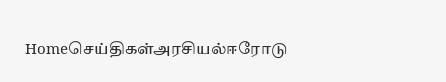Homeசெய்திகள்அரசியல்ஈரோடு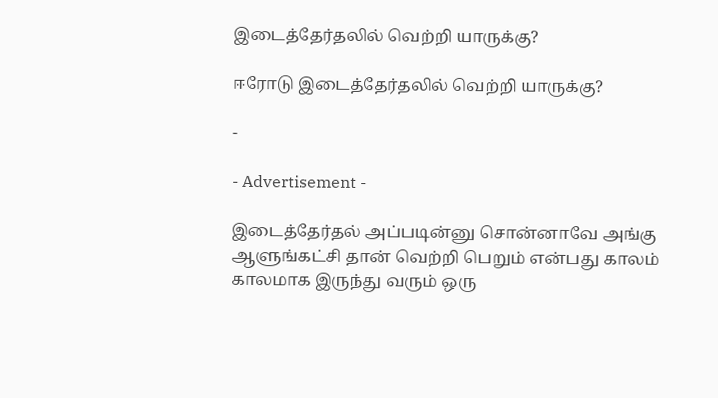இடைத்தேர்தலில் வெற்றி யாருக்கு?

ஈரோடு இடைத்தேர்தலில் வெற்றி யாருக்கு?

-

- Advertisement -

இடைத்தேர்தல் அப்படின்னு சொன்னாவே அங்கு ஆளுங்கட்சி தான் வெற்றி பெறும் என்பது காலம் காலமாக இருந்து வரும் ஒரு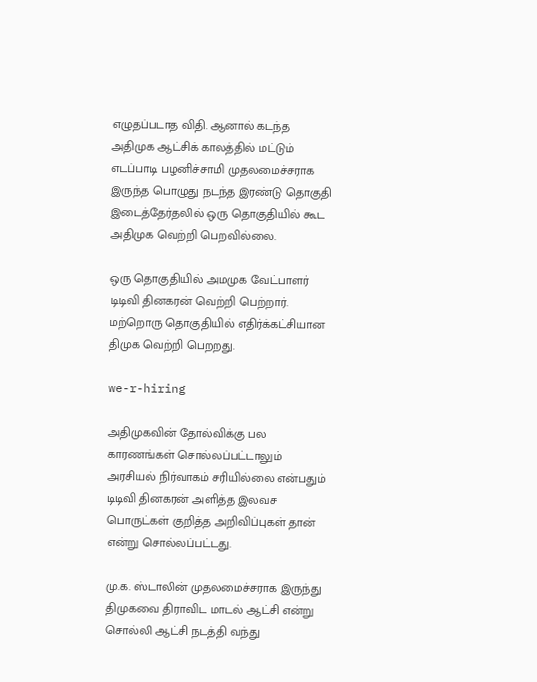எழுதப்படாத விதி. ஆனால் கடந்த அதிமுக ஆட்சிக் காலத்தில் மட்டும் எடப்பாடி பழனிச்சாமி முதலமைச்சராக இருந்த பொழுது நடந்த இரண்டு தொகுதி இடைத்தேர்தலில் ஒரு தொகுதியில் கூட அதிமுக வெற்றி பெறவில்லை.

ஒரு தொகுதியில் அமமுக வேட்பாளர் டிடிவி தினகரன் வெற்றி பெற்றார். மற்றொரு தொகுதியில் எதிர்க்கட்சியான திமுக வெற்றி பெறறது.

we-r-hiring

அதிமுகவின் தோல்விக்கு பல காரணங்கள் சொல்லப்பட்டாலும் அரசியல் நிர்வாகம் சரியில்லை என்பதும் டிடிவி தினகரன் அளித்த இலவச பொருட்கள் குறித்த அறிவிப்புகள் தான் என்று சொல்லப்பட்டது.

மு.க. ஸ்டாலின் முதலமைச்சராக இருந்து திமுகவை திராவிட மாடல் ஆட்சி என்று சொல்லி ஆட்சி நடத்தி வந்து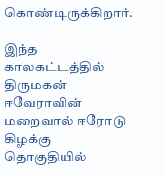கொண்டிருக்கிறார்.

இந்த காலகட்டத்தில் திருமகன் ஈவேராவின் மறைவால் ஈரோடு கிழக்கு தொகுதியில்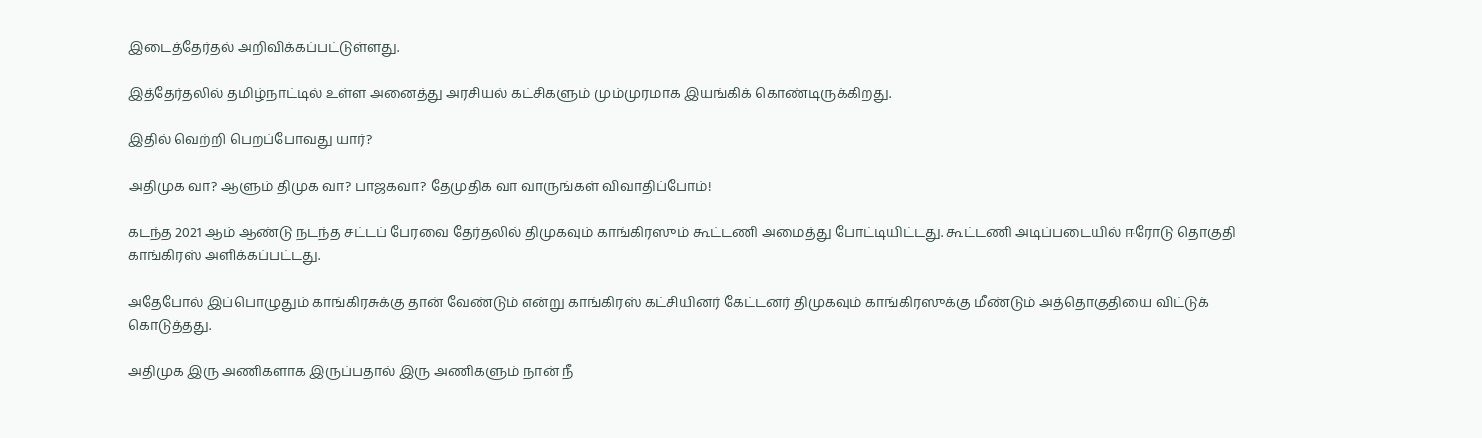இடைத்தேர்தல் அறிவிக்கப்பட்டுள்ளது.

இத்தேர்தலில் தமிழ்நாட்டில் உள்ள அனைத்து அரசியல் கட்சிகளும் மும்முரமாக இயங்கிக் கொண்டிருக்கிறது.

இதில் வெற்றி பெறப்போவது யார்?

அதிமுக வா? ஆளும் திமுக வா? பாஜகவா? தேமுதிக வா வாருங்கள் விவாதிப்போம்!

கடந்த 2021 ஆம் ஆண்டு நடந்த சட்டப் பேரவை தேர்தலில் திமுகவும் காங்கிரஸும் கூட்டணி அமைத்து போட்டியிட்டது. கூட்டணி அடிப்படையில் ஈரோடு தொகுதி காங்கிரஸ் அளிக்கப்பட்டது.

அதேபோல் இப்பொழுதும் காங்கிரசுக்கு தான் வேண்டும் என்று காங்கிரஸ் கட்சியினர் கேட்டனர் திமுகவும் காங்கிரஸுக்கு மீண்டும் அத்தொகுதியை விட்டுக் கொடுத்தது.

அதிமுக இரு அணிகளாக இருப்பதால் இரு அணிகளும் நான் நீ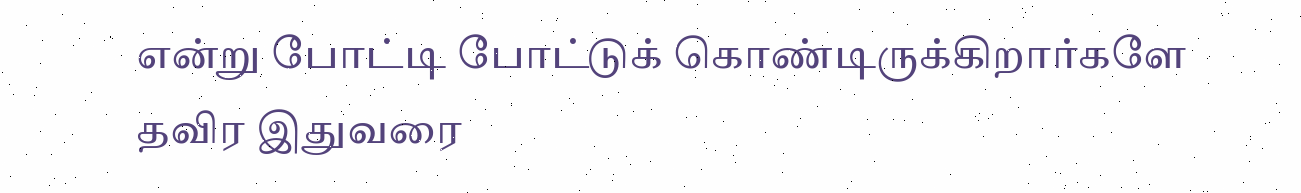என்று போட்டி போட்டுக் கொண்டிருக்கிறார்களே தவிர இதுவரை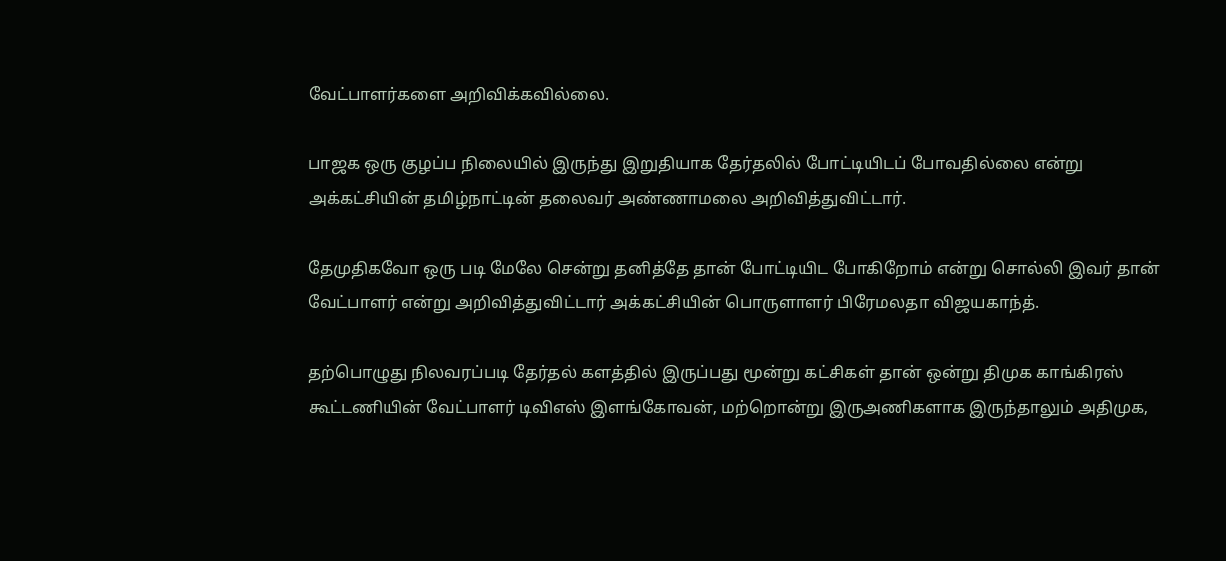வேட்பாளர்களை அறிவிக்கவில்லை.

பாஜக ஒரு குழப்ப நிலையில் இருந்து இறுதியாக தேர்தலில் போட்டியிடப் போவதில்லை என்று அக்கட்சியின் தமிழ்நாட்டின் தலைவர் அண்ணாமலை அறிவித்துவிட்டார்.

தேமுதிகவோ ஒரு படி மேலே சென்று தனித்தே தான் போட்டியிட போகிறோம் என்று சொல்லி இவர் தான் வேட்பாளர் என்று அறிவித்துவிட்டார் அக்கட்சியின் பொருளாளர் பிரேமலதா விஜயகாந்த்.

தற்பொழுது நிலவரப்படி தேர்தல் களத்தில் இருப்பது மூன்று கட்சிகள் தான் ஒன்று திமுக காங்கிரஸ் கூட்டணியின் வேட்பாளர் டிவிஎஸ் இளங்கோவன், மற்றொன்று இருஅணிகளாக இருந்தாலும் அதிமுக,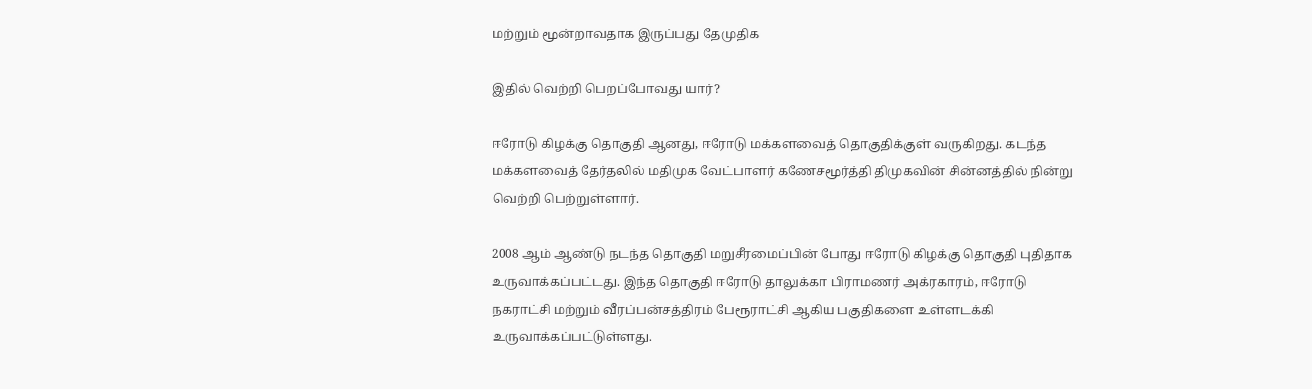மற்றும் மூன்றாவதாக இருப்பது தேமுதிக

இதில் வெற்றி பெறப்போவது யார்?

ஈரோடு கிழக்கு தொகுதி ஆனது, ஈரோடு மக்களவைத் தொகுதிக்குள் வருகிறது. கடந்த மக்களவைத் தேர்தலில் மதிமுக வேட்பாளர் கணேசமூர்த்தி திமுகவின் சின்னத்தில் நின்று வெற்றி பெற்றுள்ளார்.

2008 ஆம் ஆண்டு நடந்த தொகுதி மறுசீரமைப்பின் போது ஈரோடு கிழக்கு தொகுதி புதிதாக உருவாக்கப்பட்டது. இந்த தொகுதி ஈரோடு தாலுக்கா பிராமணர் அக்ரகாரம், ஈரோடு நகராட்சி மற்றும் வீரப்பன்சத்திரம் பேரூராட்சி ஆகிய பகுதிகளை உள்ளடக்கி உருவாக்கப்பட்டுள்ளது.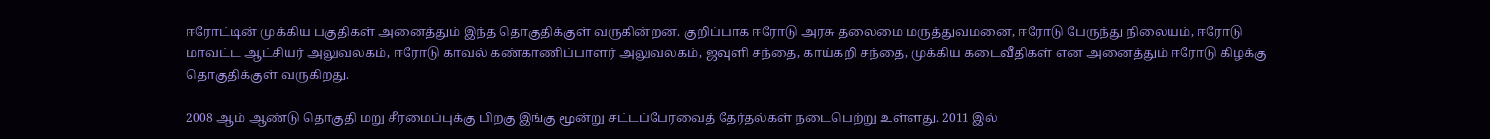ஈரோட்டின் முக்கிய பகுதிகள் அனைத்தும் இந்த தொகுதிக்குள் வருகின்றன. குறிப்பாக ஈரோடு அரசு தலைமை மருத்துவமனை, ஈரோடு பேருந்து நிலையம், ஈரோடு மாவட்ட ஆட்சியர் அலுவலகம், ஈரோடு காவல் கண்காணிப்பாளர் அலுவலகம், ஜவுளி சந்தை, காய்கறி சந்தை, முக்கிய கடைவீதிகள் என அனைத்தும் ஈரோடு கிழக்கு தொகுதிக்குள் வருகிறது.

2008 ஆம் ஆண்டு தொகுதி மறு சீரமைப்புக்கு பிறகு இங்கு மூன்று சட்டப்பேரவைத் தேர்தல்கள் நடைபெற்று உள்ளது. 2011 இல்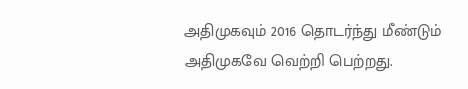அதிமுகவும் 2016 தொடர்ந்து மீண்டும் அதிமுகவே வெற்றி பெற்றது.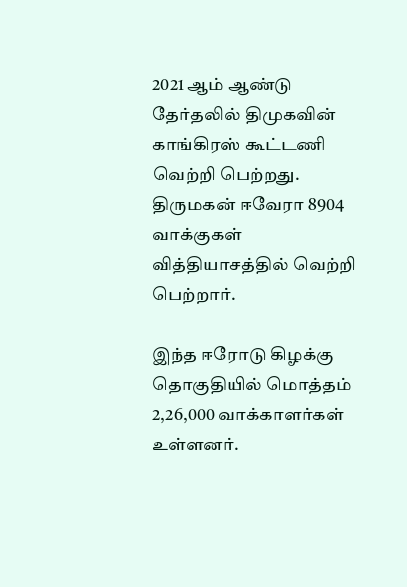2021 ஆம் ஆண்டு தேர்தலில் திமுகவின் காங்கிரஸ் கூட்டணி வெற்றி பெற்றது. திருமகன் ஈவேரா 8904 வாக்குகள் வித்தியாசத்தில் வெற்றி பெற்றார்.

இந்த ஈரோடு கிழக்கு தொகுதியில் மொத்தம் 2,26,000 வாக்காளர்கள் உள்ளனர்.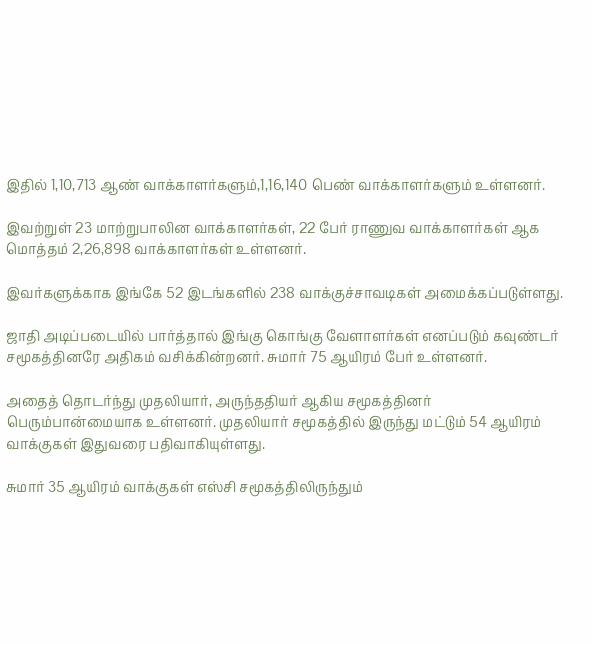இதில் 1,10,713 ஆண் வாக்காளர்களும்,1,16,140 பெண் வாக்காளர்களும் உள்ளனர்.

இவற்றுள் 23 மாற்றுபாலின வாக்காளர்கள், 22 பேர் ராணுவ வாக்காளர்கள் ஆக மொத்தம் 2,26,898 வாக்காளர்கள் உள்ளனர்.

இவர்களுக்காக இங்கே 52 இடங்களில் 238 வாக்குச்சாவடிகள் அமைக்கப்படுள்ளது.

ஜாதி அடிப்படையில் பார்த்தால் இங்கு கொங்கு வேளாளர்கள் எனப்படும் கவுண்டர் சமூகத்தினரே அதிகம் வசிக்கின்றனர். சுமார் 75 ஆயிரம் பேர் உள்ளனர்.

அதைத் தொடர்ந்து முதலியார், அருந்ததியர் ஆகிய சமூகத்தினர் பெரும்பான்மையாக உள்ளனர். முதலியார் சமூகத்தில் இருந்து மட்டும் 54 ஆயிரம் வாக்குகள் இதுவரை பதிவாகியுள்ளது.

சுமார் 35 ஆயிரம் வாக்குகள் எஸ்சி சமூகத்திலிருந்தும்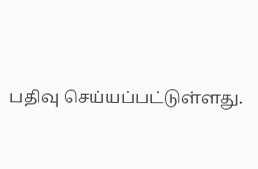பதிவு செய்யப்பட்டுள்ளது.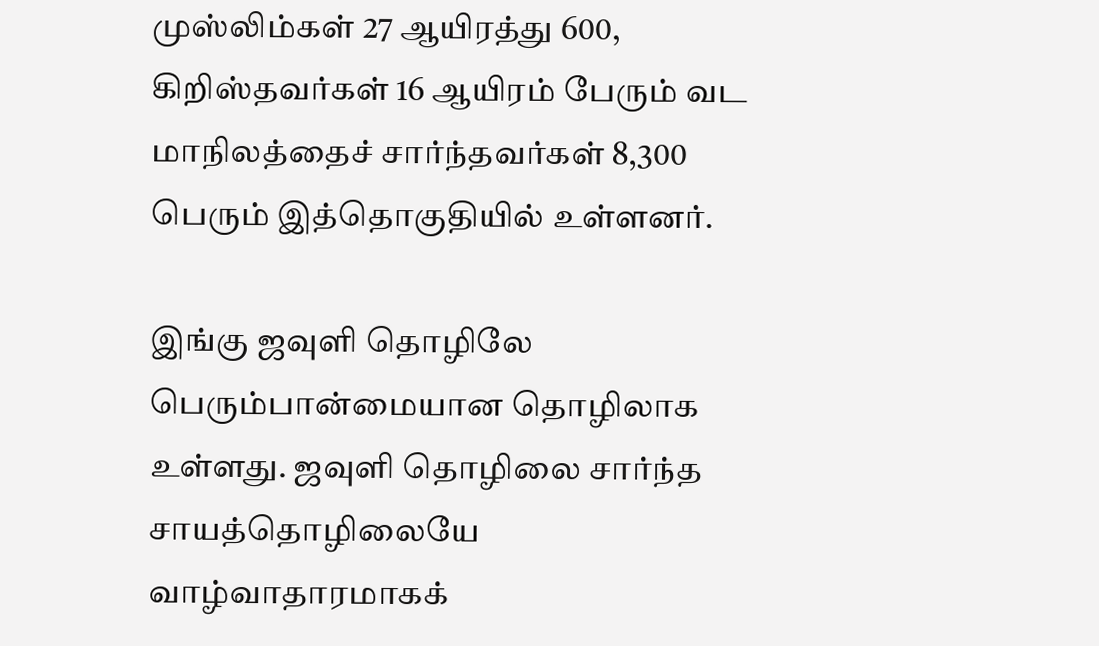முஸ்லிம்கள் 27 ஆயிரத்து 600, கிறிஸ்தவர்கள் 16 ஆயிரம் பேரும் வட மாநிலத்தைச் சார்ந்தவர்கள் 8,300 பெரும் இத்தொகுதியில் உள்ளனர்.

இங்கு ஜவுளி தொழிலே பெரும்பான்மையான தொழிலாக உள்ளது. ஜவுளி தொழிலை சார்ந்த சாயத்தொழிலையே வாழ்வாதாரமாகக்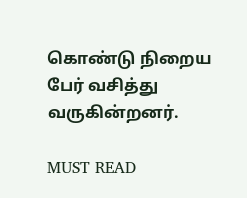கொண்டு நிறைய பேர் வசித்து வருகின்றனர்.

MUST READ